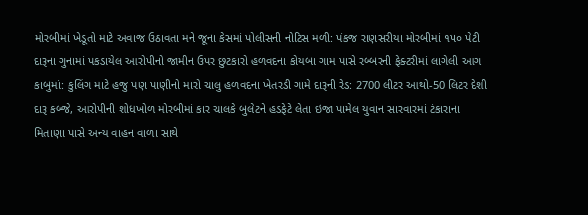મોરબીમાં ખેડૂતો માટે અવાજ ઉઠાવતા મને જૂના કેસમાં પોલીસની નોટિસ મળી: પંકજ રાણસરીયા મોરબીમાં ૧૫૦ પેટી દારૂના ગુનામાં પકડાયેલ આરોપીનો જામીન ઉપર છુટકારો હળવદના કોયબા ગામ પાસે રબ્બરની ફેક્ટરીમાં લાગેલી આગ કાબુમાં: કુલિંગ માટે હજુ પણ પાણીનો મારો ચાલુ હળવદના ખેતરડી ગામે દારૂની રેડ: 2700 લીટર આથો-50 લિટર દેશી દારૂ કબ્જે, આરોપીની શોધખોળ મોરબીમાં કાર ચાલકે બુલેટને હડફેટે લેતા ઇજા પામેલ યુવાન સારવારમાં ટંકારાના મિતાણા પાસે અન્ય વાહન વાળા સાથે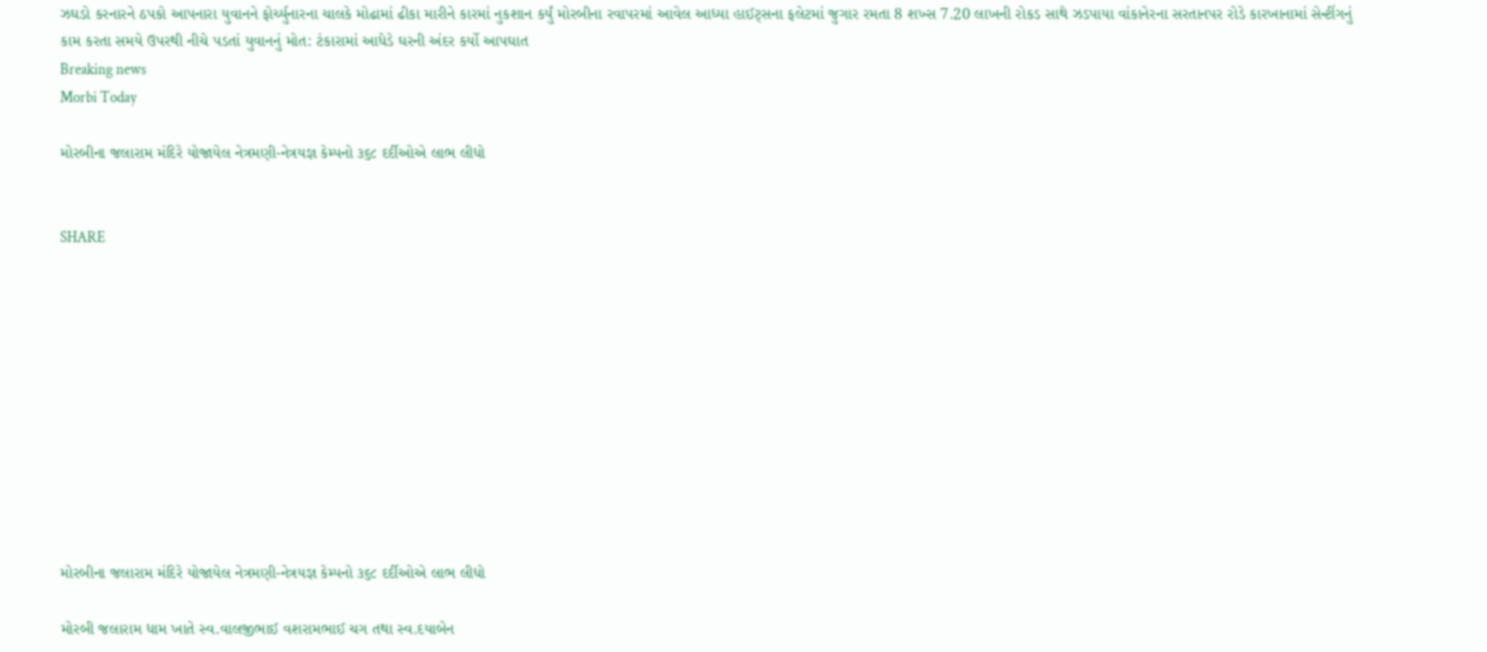ઝઘડો કરનારને ઠપકો આપનારા યુવાનને ફોર્ચ્યુનારના ચાલકે મોઢામાં ઢીકા મારીને કારમાં નુકશાન કર્યું મોરબીના રવાપરમાં આવેલ આધ્યા હાઈટ્સના ફલેટમાં જુગાર રમતા 8 શખ્સ 7.20 લાખની રોકડ સાથે ઝડપાયા વાંકાનેરના સરતાનપર રોડે કારખાનામાં સેન્ટીંગનું કામ કરતા સમયે ઉપરથી નીચે પડતાં યુવાનનું મોત: ટંકારામાં આધેડે ઘરની અંદર કર્યો આપઘાત
Breaking news
Morbi Today

મોરબીના જલારામ મંદિરે યોજાયેલ નેત્રમણી-નેત્રયજ્ઞ કેમ્પનો ૩૬૮ દર્દીઓએ લાભ લીધો


SHARE











મોરબીના જલારામ મંદિરે યોજાયેલ નેત્રમણી-નેત્રયજ્ઞ કેમ્પનો ૩૬૮ દર્દીઓએ લાભ લીધો

મોરબી જલારામ ધામ ખાતે સ્વ.વાલજીભાઈ વશરામભાઈ ચગ તથા સ્વ.દયાબેન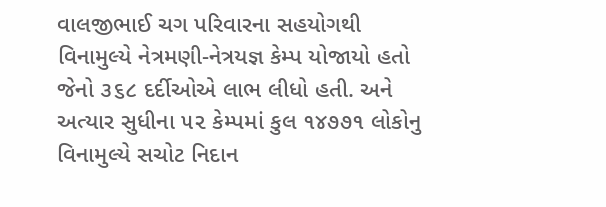વાલજીભાઈ ચગ પરિવારના સહયોગથી વિનામુલ્યે નેત્રમણી-નેત્રયજ્ઞ કેમ્પ યોજાયો હતો જેનો ૩૬૮ દર્દીઓએ લાભ લીધો હતી. અને અત્યાર સુધીના ૫૨ કેમ્પમાં કુલ ૧૪૭૭૧ લોકોનુ વિનામુલ્યે સચોટ નિદાન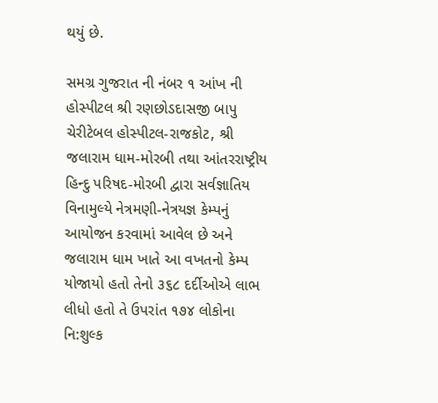થયું છે.

સમગ્ર ગુજરાત ની નંબર ૧ આંખ ની હોસ્પીટલ શ્રી રણછોડદાસજી બાપુ ચેરીટેબલ હોસ્પીટલ-રાજકોટ, શ્રી જલારામ ધામ-મોરબી તથા આંતરરાષ્ટ્રીય હિન્દુ પરિષદ-મોરબી દ્વારા સર્વજ્ઞાતિય વિનામુલ્યે નેત્રમણી-નેત્રયજ્ઞ કેમ્પનું આયોજન કરવામાં આવેલ છે અને જલારામ ધામ ખાતે આ વખતનો કેમ્પ યોજાયો હતો તેનો ૩૬૮ દર્દીઓએ લાભ લીધો હતો તે ઉપરાંત ૧૭૪ લોકોના નિ:શુલ્ક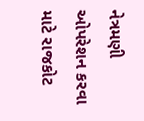નેત્રમણી ઓપરેશન કરવા માટે રાજકોટ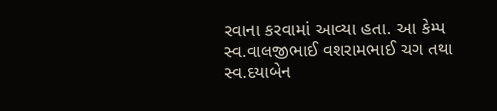રવાના કરવામાં આવ્યા હતા. આ કેમ્પ સ્વ.વાલજીભાઈ વશરામભાઈ ચગ તથા સ્વ.દયાબેન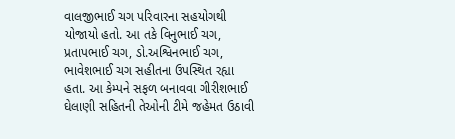વાલજીભાઈ ચગ પરિવારના સહયોગથી યોજાયો હતો. આ તકે વિનુભાઈ ચગ, પ્રતાપભાઈ ચગ, ડો.અશ્વિનભાઈ ચગ, ભાવેશભાઈ ચગ સહીતના ઉપસ્થિત રહ્યા હતા. આ કેમ્પને સફળ બનાવવા ગીરીશભાઈ ઘેલાણી સહિતની તેઓની ટીમે જહેમત ઉઠાવી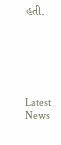હતી.






Latest News